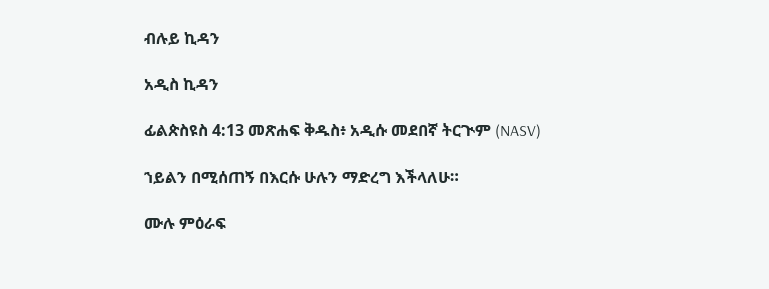ብሉይ ኪዳን

አዲስ ኪዳን

ፊልጵስዩስ 4:13 መጽሐፍ ቅዱስ፥ አዲሱ መደበኛ ትርጒም (NASV)

ኀይልን በሚሰጠኝ በእርሱ ሁሉን ማድረግ እችላለሁ።

ሙሉ ምዕራፍ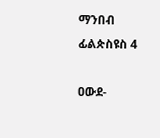ማንበብ ፊልጵስዩስ 4

ዐውደ-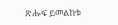ጽሑፍ ይመልከቱ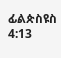ፊልጵስዩስ 4:13